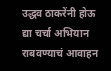उद्धव ठाकरेंनी होऊ द्या चर्चा अभियान राबवण्याचं आवाहन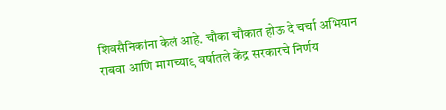शिवसैनिकांना केलं आहे. चौका चौकात होऊ दे चर्चा अभियान राबवा आणि मागच्या९ वर्षातले केंद्र सरकारचे निर्णय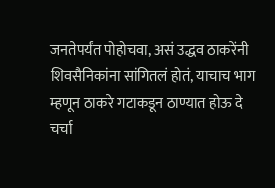जनतेपर्यंत पोहोचवा, असं उद्धव ठाकरेंनी शिवसैनिकांना सांगितलं होतं, याचाच भाग म्हणून ठाकरे गटाकडून ठाण्यात होऊ दे चर्चा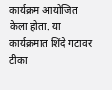कार्यक्रम आयोजित केला होता. या कार्यक्रमात शिंदे गटावर टीका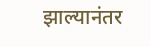झाल्यानंतर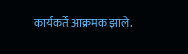कार्यकर्ते आक्रमक झाले.